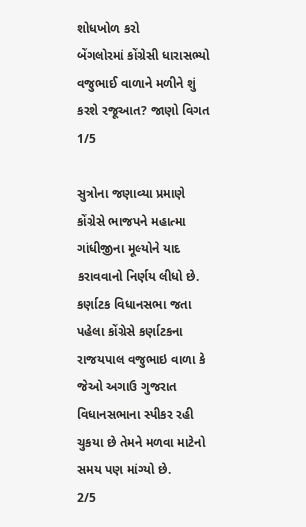શોધખોળ કરો
બેંગલોરમાં કોંગ્રેસી ધારાસભ્યો વજુભાઈ વાળાને મળીને શું કરશે રજૂઆત? જાણો વિગત
1/5

સુત્રોના જણાવ્યા પ્રમાણે કોંગ્રેસે ભાજપને મહાત્મા ગાંધીજીના મૂલ્યોને યાદ કરાવવાનો નિર્ણય લીધો છે. કર્ણાટક વિધાનસભા જતા પહેલા કોંગ્રેસે કર્ણાટકના રાજયપાલ વજુભાઇ વાળા કે જેઓ અગાઉ ગુજરાત વિધાનસભાના સ્પીકર રહી ચુકયા છે તેમને મળવા માટેનો સમય પણ માંગ્યો છે.
2/5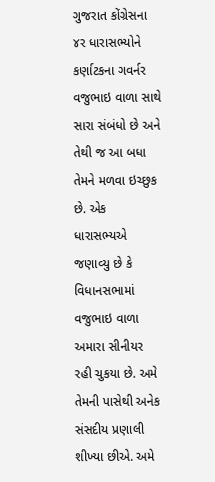ગુજરાત કોંગ્રેસના ૪ર ધારાસભ્યોને કર્ણાટકના ગવર્નર વજુભાઇ વાળા સાથે સારા સંબંધો છે અને તેથી જ આ બધા તેમને મળવા ઇચ્છુક છે. એક ધારાસભ્યએ જણાવ્યુ છે કે વિધાનસભામાં વજુભાઇ વાળા અમારા સીનીયર રહી ચુકયા છે. અમે તેમની પાસેથી અનેક સંસદીય પ્રણાલી શીખ્યા છીએ. અમે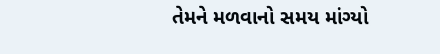તેમને મળવાનો સમય માંગ્યો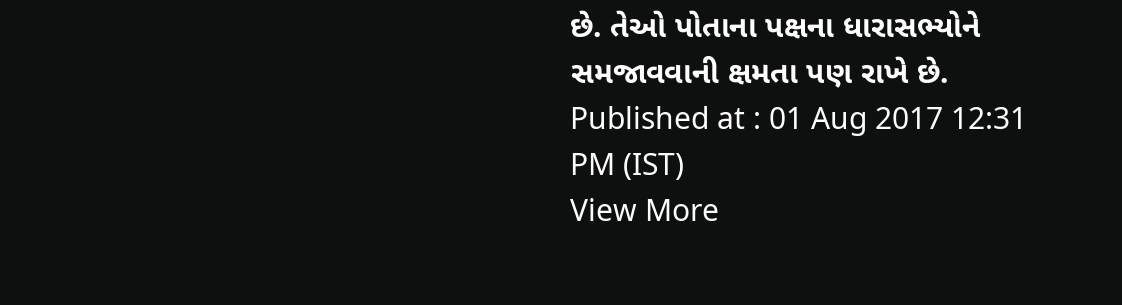છે. તેઓ પોતાના પક્ષના ધારાસભ્યોને સમજાવવાની ક્ષમતા પણ રાખે છે.
Published at : 01 Aug 2017 12:31 PM (IST)
View More